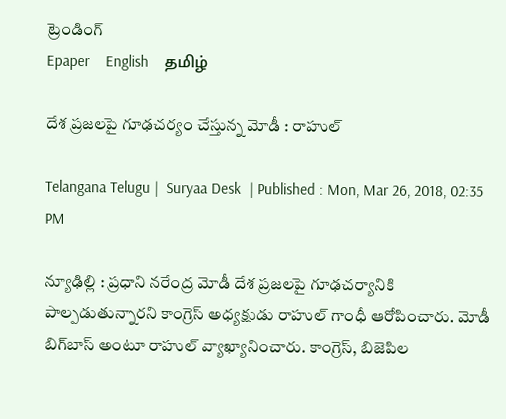ట్రెండింగ్
Epaper    English    தமிழ்

దేశ ప్రజలపై గూఢచర్యం చేస్తున్న మోడీ : రాహుల్‌

Telangana Telugu |  Suryaa Desk  | Published : Mon, Mar 26, 2018, 02:35 PM

న్యూఢిల్లి : ప్రధాని నరేంద్ర మోడీ దేశ ప్రజలపై గూఢచర్యానికి పాల్పడుతున్నారని కాంగ్రెస్‌ అధ్యక్షుడు రాహుల్‌ గాంధీ ఆరోపించారు. మోడీ బిగ్‌బాస్‌ అంటూ రాహుల్‌ వ్యాఖ్యానించారు. కాంగ్రెస్‌, బిజెపిల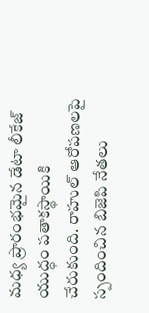మధ్య ప్రారంభమైన డేటా లీకేజ్‌ యుద్ధం పతాకస్థాయికి చేరుకుంది. రాహుల్‌ ఆరోపణలపై స్పందించిన బిజెపి నేతలు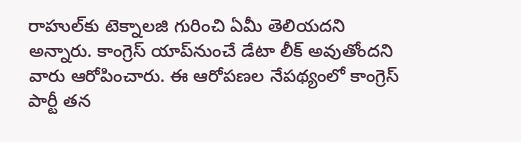రాహుల్‌కు టెక్నాలజి గురించి ఏమీ తెలియదని అన్నారు. కాంగ్రెస్‌ యాప్‌నుంచే డేటా లీక్‌ అవుతోందని వారు ఆరోపించారు. ఈ ఆరోపణల నేపథ్యంలో కాంగ్రెస్‌ పార్టీ తన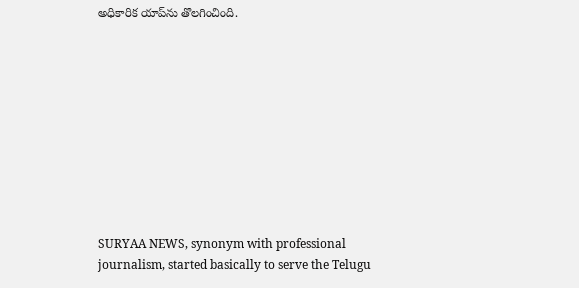అధికారిక యాప్‌ను తొలగించింది.










SURYAA NEWS, synonym with professional journalism, started basically to serve the Telugu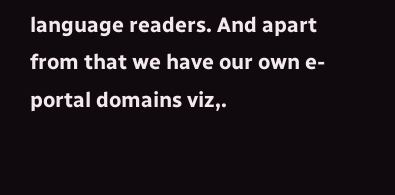language readers. And apart from that we have our own e-portal domains viz,.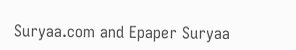Suryaa.com and Epaper Suryaa